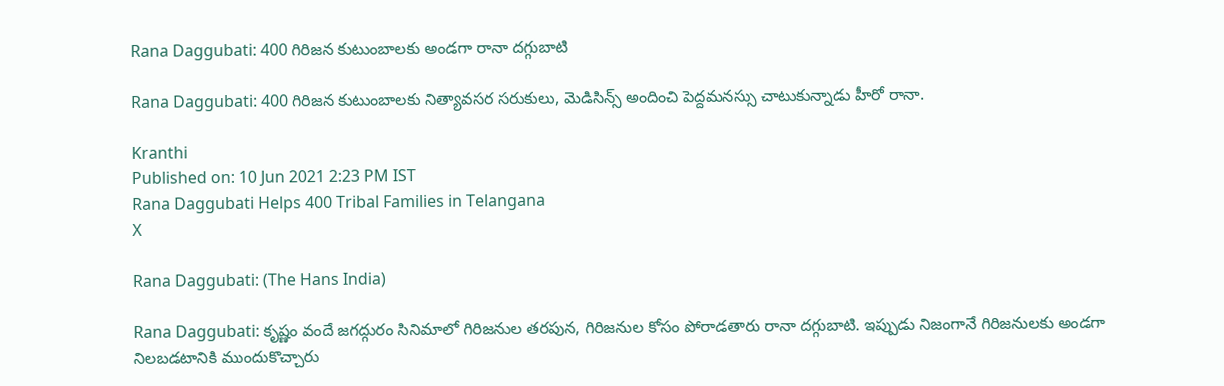Rana Daggubati: 400 గిరిజన కుటుంబాలకు అండగా రానా దగ్గుబాటి

Rana Daggubati: 400 గిరిజన కుటుంబాలకు నిత్యావసర సరుకులు, మెడిసిన్స్ అందించి పెద్దమనస్సు చాటుకున్నాడు హీరో రానా.

Kranthi
Published on: 10 Jun 2021 2:23 PM IST
Rana Daggubati Helps 400 Tribal Families in Telangana
X

Rana Daggubati: (The Hans India)

Rana Daggubati: కృష్ణం వందే జగద్గురం సినిమాలో గిరిజనుల తరపున, గిరిజనుల కోసం పోరాడతారు రానా దగ్గుబాటి. ఇప్పుడు నిజంగానే గిరిజనులకు అండగా నిలబడటానికి ముందుకొచ్చారు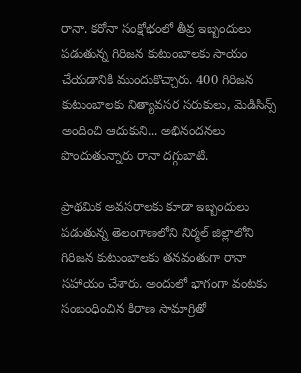రానా. కరోనా సంక్షోభంలో తీవ్ర ఇబ్బందులు పడుతున్న గిరిజన కుటుంబాలకు సాయం చేయడానికి ముందుకొచ్చారు. 400 గిరిజన కుటుంబాలకు నిత్యావసర సరుకులు, మెడిసిన్స్ అందించి ఆదుకుని... అభినందనలు పొందుతున్నారు రానా దగ్గుబాటి.

ప్రాథమిక అవసరాలకు కూడా ఇబ్బందులు పడుతున్న తెలంగాణలోని నిర్మల్ జిల్లాలోని గిరిజన కుటుంబాలకు తనవంతుగా రానా సహాయం చేశారు. అందులో భాగంగా వంటకు సంబంధించిన కిరాణ సామాగ్రితో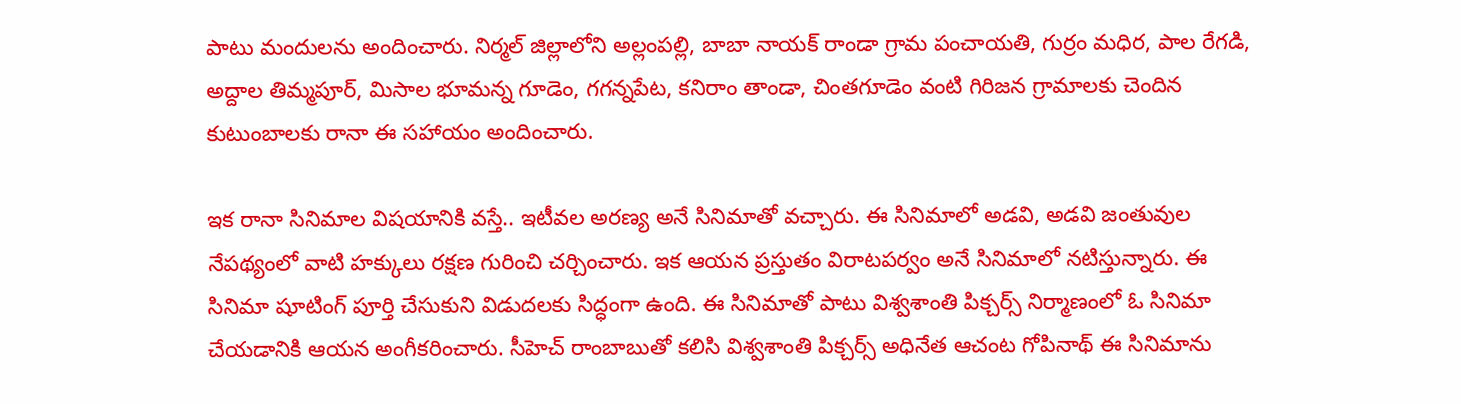పాటు మందులను అందించారు. నిర్మల్ జిల్లాలోని అల్లంపల్లి, బాబా నాయక్ రాండా గ్రామ పంచాయతి, గుర్రం మధిర, పాల రేగడి, అద్దాల తిమ్మపూర్, మిసాల భూమన్న గూడెం, గగన్నపేట, కనిరాం తాండా, చింతగూడెం వంటి గిరిజన గ్రామాలకు చెందిన కుటుంబాలకు రానా ఈ సహాయం అందించారు.

ఇక రానా సినిమాల విషయానికి వస్తే.. ఇటీవల అరణ్య అనే సినిమాతో వచ్చారు. ఈ సినిమాలో అడవి, అడవి జంతువుల నేపథ్యంలో వాటి హక్కులు రక్షణ గురించి చర్చించారు. ఇక ఆయన ప్రస్తుతం విరాటపర్వం అనే సినిమాలో నటిస్తున్నారు. ఈ సినిమా షూటింగ్ పూర్తి చేసుకుని విడుదలకు సిద్ధంగా ఉంది. ఈ సినిమాతో పాటు విశ్వశాంతి పిక్చర్స్ నిర్మాణంలో ఓ సినిమా చేయడానికి ఆయన అంగీకరించారు. సీహెచ్ రాంబాబుతో కలిసి విశ్వశాంతి పిక్చర్స్ అధినేత ఆచంట గోపినాథ్ ఈ సినిమాను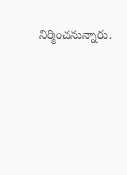నిర్మించనున్నారు.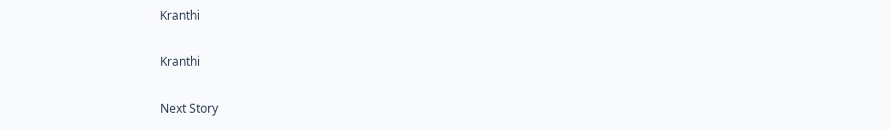Kranthi

Kranthi

Next Story